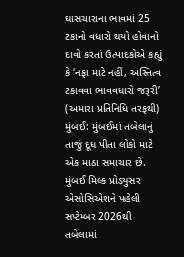ઘાસચારાના ભાવમાં 25 ટકાનો વધારો થયો હોવાનો દાવો કરતાં ઉત્પાદકોએ કહ્યું કે ‘નફા માટે નહીં, અસ્તિત્વ ટકાવવા ભાવવધારો જરૂરી’
(અમારા પ્રતિનિધિ તરફથી)
મુંબઈ: મુંબઈમાં તબેલાનું તાજું દૂધ પીતા લોકો માટે એક માઠા સમાચાર છે. મુંબઈ મિલ્ક પ્રોડ્યુસર એસોસિએશને પહેલી સપ્ટેમ્બર 2026થી તબેલામાં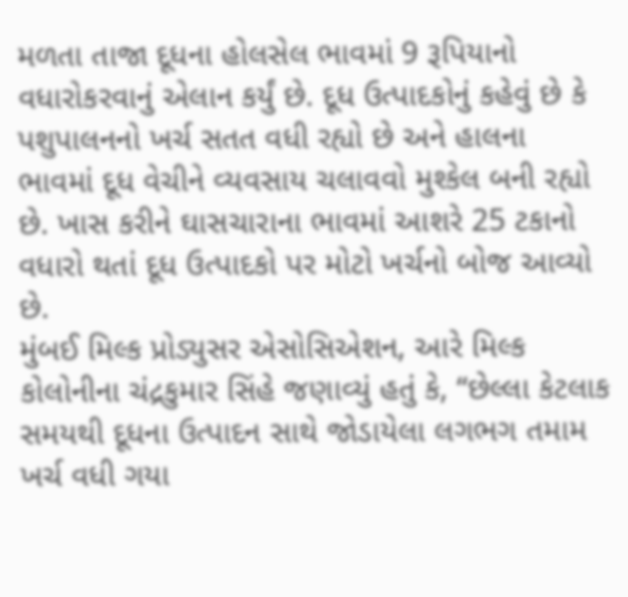મળતા તાજા દૂધના હોલસેલ ભાવમાં 9 રૂપિયાનો વધારોકરવાનું એલાન કર્યું છે. દૂધ ઉત્પાદકોનું કહેવું છે કે પશુપાલનનો ખર્ચ સતત વધી રહ્યો છે અને હાલના ભાવમાં દૂધ વેચીને વ્યવસાય ચલાવવો મુશ્કેલ બની રહ્યો છે. ખાસ કરીને ઘાસચારાના ભાવમાં આશરે 25 ટકાનો વધારો થતાં દૂધ ઉત્પાદકો પર મોટો ખર્ચનો બોજ આવ્યો છે.
મુંબઈ મિલ્ક પ્રોડ્યુસર એસોસિએશન, આરે મિલ્ક કોલોનીના ચંદ્રકુમાર સિંહે જણાવ્યું હતું કે, “છેલ્લા કેટલાક સમયથી દૂધના ઉત્પાદન સાથે જોડાયેલા લગભગ તમામ ખર્ચ વધી ગયા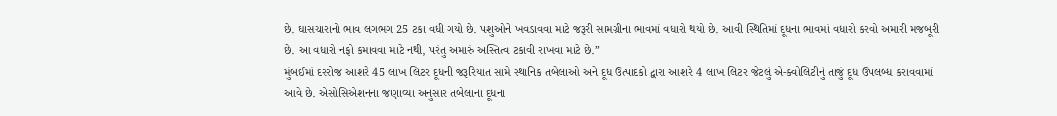છે. ઘાસચારાનો ભાવ લગભગ 25 ટકા વધી ગયો છે. પશુઓને ખવડાવવા માટે જરૂરી સામગ્રીના ભાવમાં વધારો થયો છે. આવી સ્થિતિમાં દૂધના ભાવમાં વધારો કરવો અમારી મજબૂરી છે. આ વધારો નફો કમાવવા માટે નથી, પરંતુ અમારું અસ્તિત્વ ટકાવી રાખવા માટે છે.”
મુંબઈમાં દરરોજ આશરે 45 લાખ લિટર દૂધની જરૂરિયાત સામે સ્થાનિક તબેલાઓ અને દૂધ ઉત્પાદકો દ્વારા આશરે 4 લાખ લિટર જેટલું એ-ક્વોલિટીનું તાજું દૂધ ઉપલબ્ધ કરાવવામાં આવે છે. એસોસિએશનના જણાવ્યા અનુસાર તબેલાના દૂધના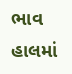ભાવ હાલમાં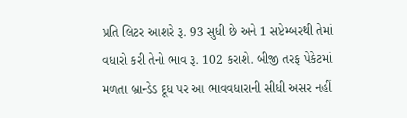પ્રતિ લિટર આશરે રૂ. 93 સુધી છે અને 1 સપ્ટેમ્બરથી તેમાં વધારો કરી તેનો ભાવ રૂ. 102 કરાશે. બીજી તરફ પેકેટમાં મળતા બ્રાન્ડેડ દૂધ પર આ ભાવવધારાની સીધી અસર નહીં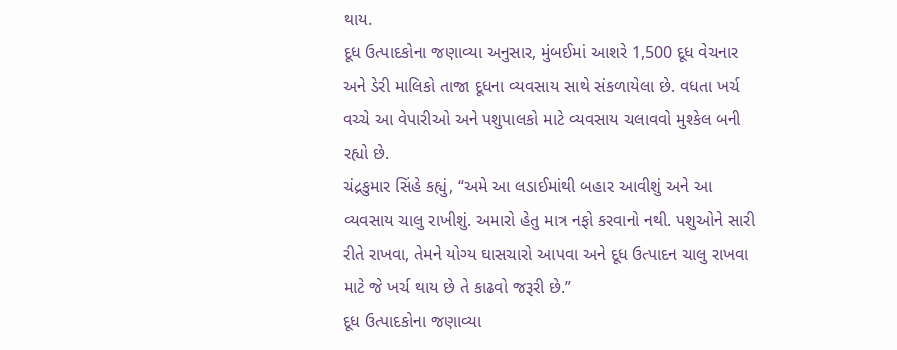થાય.
દૂધ ઉત્પાદકોના જણાવ્યા અનુસાર, મુંબઈમાં આશરે 1,500 દૂધ વેચનાર અને ડેરી માલિકો તાજા દૂધના વ્યવસાય સાથે સંકળાયેલા છે. વધતા ખર્ચ વચ્ચે આ વેપારીઓ અને પશુપાલકો માટે વ્યવસાય ચલાવવો મુશ્કેલ બની રહ્યો છે.
ચંદ્રકુમાર સિંહે કહ્યું, “અમે આ લડાઈમાંથી બહાર આવીશું અને આ વ્યવસાય ચાલુ રાખીશું. અમારો હેતુ માત્ર નફો કરવાનો નથી. પશુઓને સારી રીતે રાખવા, તેમને યોગ્ય ઘાસચારો આપવા અને દૂધ ઉત્પાદન ચાલુ રાખવા માટે જે ખર્ચ થાય છે તે કાઢવો જરૂરી છે.”
દૂધ ઉત્પાદકોના જણાવ્યા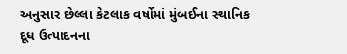અનુસાર છેલ્લા કેટલાક વર્ષોમાં મુંબઈના સ્થાનિક દૂધ ઉત્પાદનના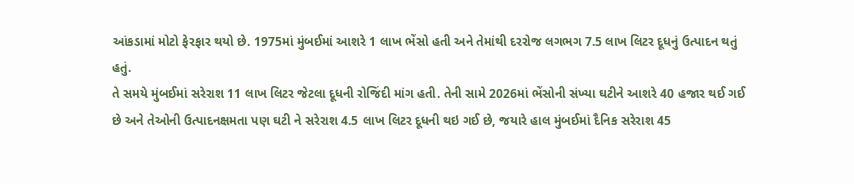આંકડામાં મોટો ફેરફાર થયો છે. 1975માં મુંબઈમાં આશરે 1 લાખ ભેંસો હતી અને તેમાંથી દરરોજ લગભગ 7.5 લાખ લિટર દૂધનું ઉત્પાદન થતું હતું.
તે સમયે મુંબઈમાં સરેરાશ 11 લાખ લિટર જેટલા દૂધની રોજિંદી માંગ હતી. તેની સામે 2026માં ભેંસોની સંખ્યા ઘટીને આશરે 40 હજાર થઈ ગઈ છે અને તેઓની ઉત્પાદનક્ષમતા પણ ઘટી ને સરેરાશ 4.5 લાખ લિટર દૂધની થઇ ગઈ છે, જયારે હાલ મુંબઈમાં દૈનિક સરેરાશ 45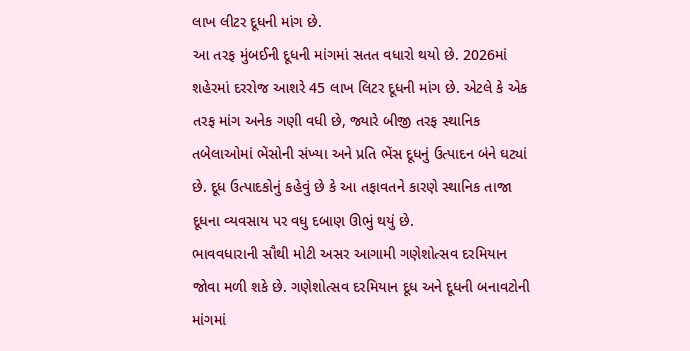લાખ લીટર દૂધની માંગ છે.
આ તરફ મુંબઈની દૂધની માંગમાં સતત વધારો થયો છે. 2026માં શહેરમાં દરરોજ આશરે 45 લાખ લિટર દૂધની માંગ છે. એટલે કે એક તરફ માંગ અનેક ગણી વધી છે, જ્યારે બીજી તરફ સ્થાનિક તબેલાઓમાં ભેંસોની સંખ્યા અને પ્રતિ ભેંસ દૂધનું ઉત્પાદન બંને ઘટ્યાં છે. દૂધ ઉત્પાદકોનું કહેવું છે કે આ તફાવતને કારણે સ્થાનિક તાજા દૂધના વ્યવસાય પર વધુ દબાણ ઊભું થયું છે.
ભાવવધારાની સૌથી મોટી અસર આગામી ગણેશોત્સવ દરમિયાન જોવા મળી શકે છે. ગણેશોત્સવ દરમિયાન દૂધ અને દૂધની બનાવટોની માંગમાં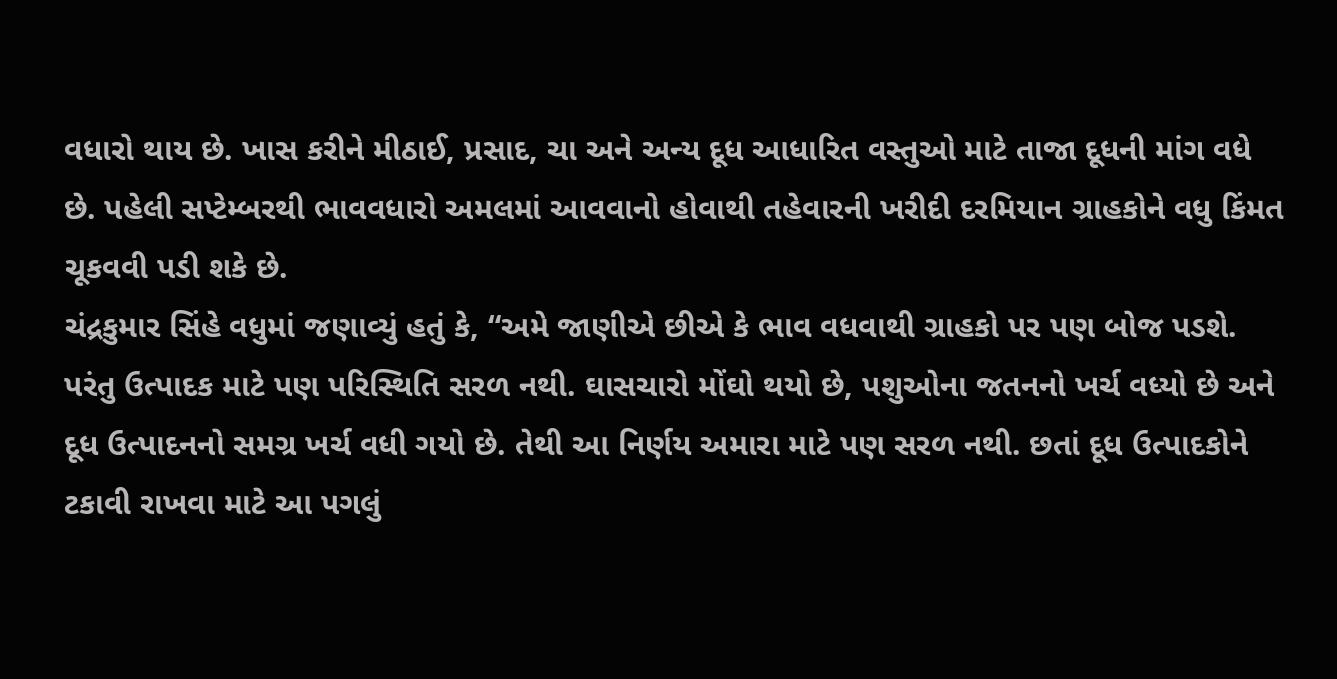વધારો થાય છે. ખાસ કરીને મીઠાઈ, પ્રસાદ, ચા અને અન્ય દૂધ આધારિત વસ્તુઓ માટે તાજા દૂધની માંગ વધે છે. પહેલી સપ્ટેમ્બરથી ભાવવધારો અમલમાં આવવાનો હોવાથી તહેવારની ખરીદી દરમિયાન ગ્રાહકોને વધુ કિંમત ચૂકવવી પડી શકે છે.
ચંદ્રકુમાર સિંહે વધુમાં જણાવ્યું હતું કે, “અમે જાણીએ છીએ કે ભાવ વધવાથી ગ્રાહકો પર પણ બોજ પડશે. પરંતુ ઉત્પાદક માટે પણ પરિસ્થિતિ સરળ નથી. ઘાસચારો મોંઘો થયો છે, પશુઓના જતનનો ખર્ચ વધ્યો છે અને દૂધ ઉત્પાદનનો સમગ્ર ખર્ચ વધી ગયો છે. તેથી આ નિર્ણય અમારા માટે પણ સરળ નથી. છતાં દૂધ ઉત્પાદકોને ટકાવી રાખવા માટે આ પગલું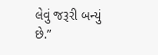લેવું જરૂરી બન્યું છે.”